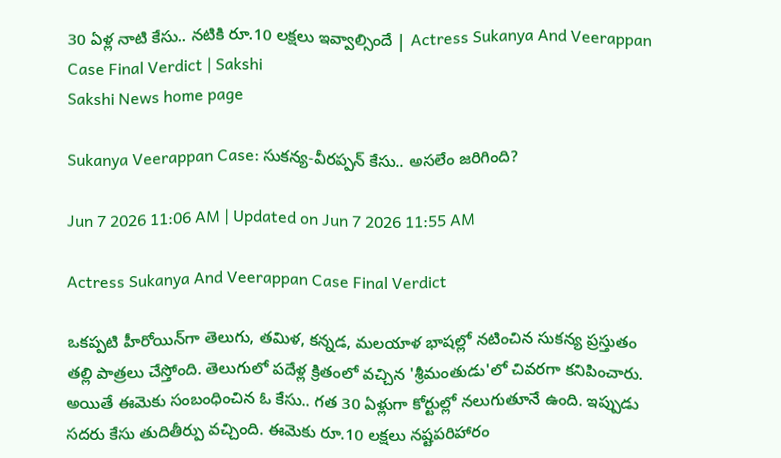30 ఏళ్ల నాటి కేసు.. నటికి రూ.10 లక్షలు ఇవ్వాల్సిందే | Actress Sukanya And Veerappan Case Final Verdict | Sakshi
Sakshi News home page

Sukanya Veerappan Case: సుకన్య-వీరప్పన్ కేసు.. అసలేం జరిగింది?

Jun 7 2026 11:06 AM | Updated on Jun 7 2026 11:55 AM

Actress Sukanya And Veerappan Case Final Verdict

ఒకప్పటి హీరోయిన్‌గా తెలుగు, తమిళ, కన్నడ, మలయాళ భాషల్లో నటించిన సుకన్య ప్రస్తుతం తల్లి పాత్రలు చేస్తోంది. తెలుగులో పదేళ్ల క్రితంలో వచ్చిన 'శ్రీమంతుడు'లో చివరగా కనిపించారు. అయితే ఈమెకు సంబంధించిన ఓ కేసు.. గత 30 ఏళ్లుగా కోర్టుల్లో నలుగుతూనే ఉంది. ఇప్పుడు సదరు కేసు తుదితీర్పు వచ్చింది. ఈమెకు రూ.10 లక్షలు నష్టపరిహారం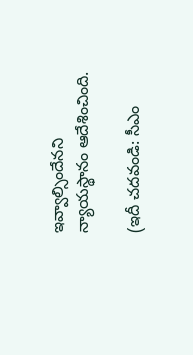ఇవ్వాల్సిందేనని న్యాయస్థానం ఆదేశించింది.

(ఇదీ చదవండి: సీఎం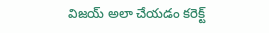విజయ్ అలా చేయడం కరెక్ట్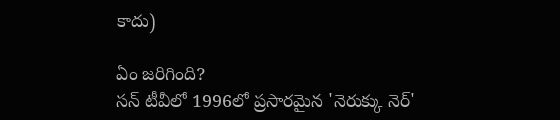కాదు)

ఏం జరిగింది?
సన్ టీవీలో 1996లో ప్రసారమైన 'నెరుక్కు నెర్'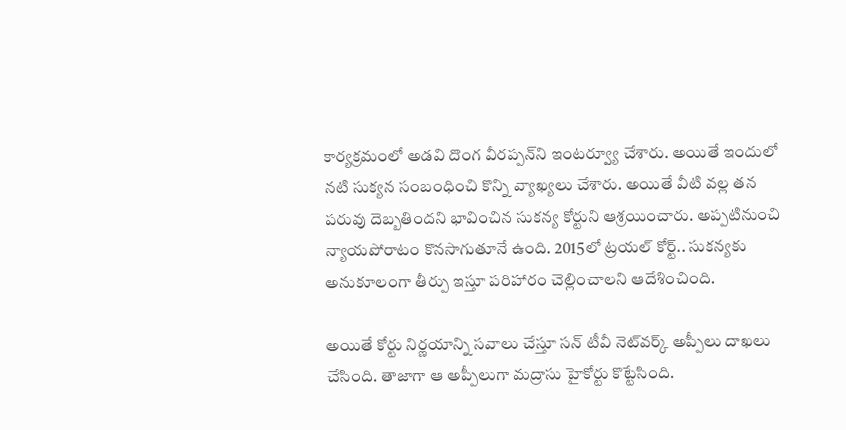కార్యక్రమంలో అడవి దొంగ వీరప్పన్‌ని ఇంటర్వ్యూ చేశారు. అయితే ఇందులో నటి సుక్యన సంబంధించి కొన్ని వ్యాఖ్యలు చేశారు. అయితే వీటి వల్ల తన పరువు దెబ్బతిందని భావించిన సుకన్య కోర్టుని ఆశ్రయించారు. అప్పటినుంచి న్యాయపోరాటం కొనసాగుతూనే ఉంది. 2015లో ట్రయల్ కోర్ట్.. సుకన్యకు అనుకూలంగా తీర్పు ఇస్తూ పరిహారం చెల్లించాలని ఆదేశించింది.

అయితే కోర్టు నిర్ణయాన్ని సవాలు చేస్తూ సన్ టీవీ నెట్‌వర్క్ అప్పీలు దాఖలు చేసింది. తాజాగా ఆ అప్పీలుగా మద్రాసు హైకోర్టు కొట్టేసింది.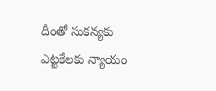దీంతో సుకన్యకు ఎట్టకేలకు న్యాయం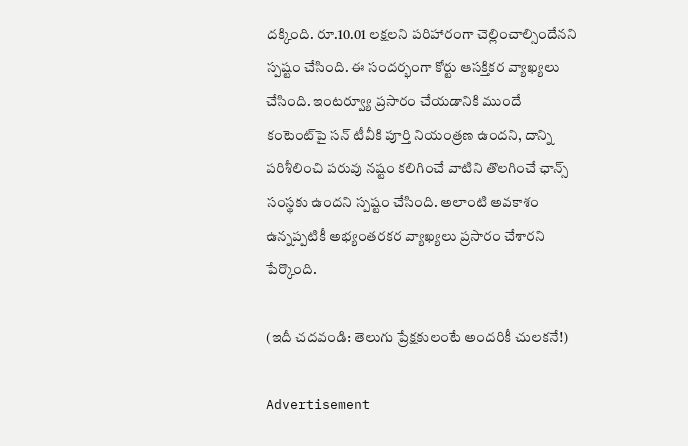దక్కింది. రూ.10.01 లక్షలని పరిహారంగా చెల్లించాల్సిందేనని స్పష్టం చేసింది. ఈ సందర్భంగా కోర్టు ఆసక్తికర వ్యాఖ్యలు చేసింది. ఇంటర్వ్యూ ప్రసారం చేయడానికి ముందే కంటెంట్‌పై సన్ టీవీకి పూర్తి నియంత్రణ ఉందని, దాన్ని పరిశీలించి పరువు నష్టం కలిగించే వాటిని తొలగించే ఛాన్స్ సంస్థకు ఉందని స్పష్టం చేసింది. అలాంటి అవకాశం ఉన్నప్పటికీ అభ్యంతరకర వ్యాఖ్యలు ప్రసారం చేశారని పేర్కొంది.

(ఇదీ చదవండి: తెలుగు ప్రేక్షకులంటే అందరికీ చులకనే!)

Advertisement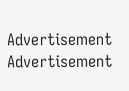Advertisement
Advertisement